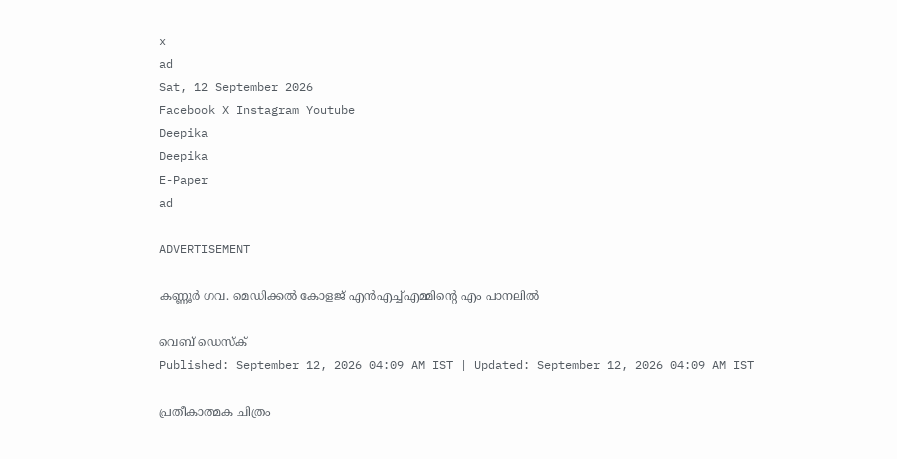x
ad
Sat, 12 September 2026
Facebook X Instagram Youtube
Deepika
Deepika
E-Paper
ad

ADVERTISEMENT

കണ്ണൂർ ഗവ. മെഡിക്കൽ കോളജ് എൻഎച്ച്എമ്മിന്‍റെ എം പാനലിൽ

വെബ് ഡെസ്ക്
Published: September 12, 2026 04:09 AM IST | Updated: September 12, 2026 04:09 AM IST

പ്രതീകാത്മക ചിത്രം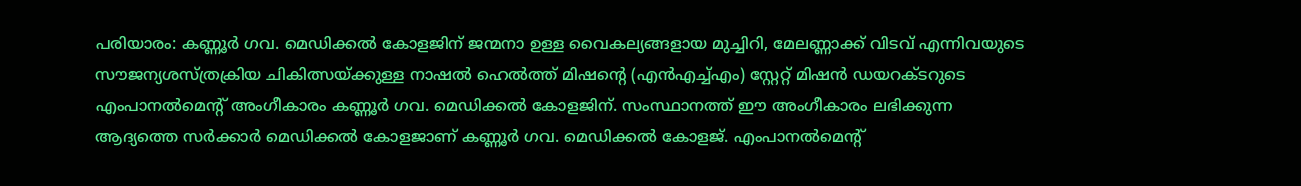പരിയാരം: കണ്ണൂർ ഗവ. മെഡിക്കൽ കോളജിന് ജന്മനാ ഉള്ള വൈകല്യങ്ങളായ മുച്ചിറി, മേലണ്ണാക്ക് വിടവ് എന്നിവയുടെ സൗജന്യശസ്ത്രക്രിയ ചികിത്സയ്ക്കുള്ള നാഷൽ ഹെൽത്ത് മിഷന്‍റെ (എൻഎച്ച്എം) സ്റ്റേറ്റ് മിഷൻ ഡയറക്ടറുടെ എംപാനൽമെന്‍റ് അംഗീകാരം കണ്ണൂർ ഗവ. മെഡിക്കൽ കോളജിന്. സംസ്ഥാനത്ത് ഈ അംഗീകാരം ലഭിക്കുന്ന ആദ്യത്തെ സർക്കാർ മെഡിക്കൽ കോളജാണ് കണ്ണൂർ ഗവ. മെഡിക്കൽ കോളജ്. എംപാനൽമെന്‍റ്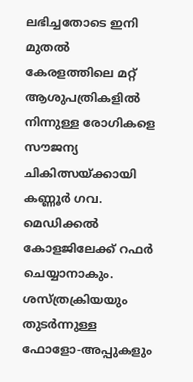ലഭിച്ചതോടെ ഇനി മുതൽ കേരളത്തിലെ മറ്റ് ആശുപത്രികളിൽ നിന്നുള്ള രോഗികളെ സൗജന്യ ചികിത്സയ്ക്കായി കണ്ണൂർ ഗവ. മെഡിക്കൽ കോളജിലേക്ക് റഫർ ചെയ്യാനാകും. ശസ്ത്രക്രിയയും തുടർന്നുള്ള ഫോളോ-അപ്പുകളും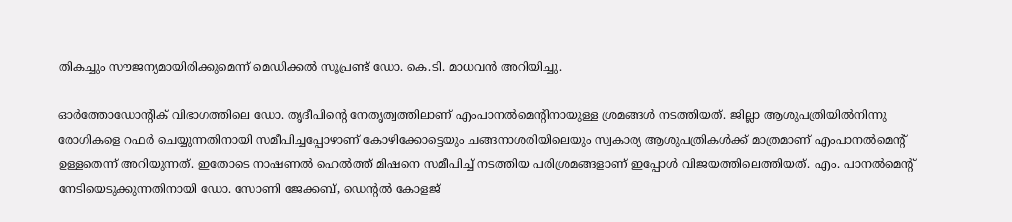തികച്ചും സൗജന്യമായിരിക്കുമെന്ന് മെഡിക്കൽ സൂപ്രണ്ട് ഡോ. കെ.ടി. മാധവൻ അറിയിച്ചു.

ഓർത്തോഡോന്‍റിക് വിഭാഗത്തിലെ ഡോ. തൃദീപിന്‍റെ നേതൃത്വത്തിലാണ് എംപാനൽമെന്‍റിനായുള്ള ശ്രമങ്ങൾ നടത്തിയത്. ജില്ലാ ആശുപത്രിയിൽനിന്നു രോഗികളെ റഫർ ചെയ്യുന്നതിനായി സമീപിച്ചപ്പോഴാണ് കോഴിക്കോട്ടെയും ചങ്ങനാശരിയിലെയും സ്വകാര്യ ആശുപത്രികൾക്ക് മാത്രമാണ് എംപാനൽമെന്‍റ് ഉള്ളതെന്ന് അറിയുന്നത്. ഇതോടെ നാഷണൽ ഹെൽത്ത് മിഷനെ സമീപിച്ച് നടത്തിയ പരിശ്രമങ്ങളാണ് ഇപ്പോൾ വിജയത്തിലെത്തിയത്. എം. പാനൽമെന്‍റ് നേടിയെടുക്കുന്നതിനായി ഡോ. സോണി ജേക്കബ്, ഡെന്‍റൽ കോളജ്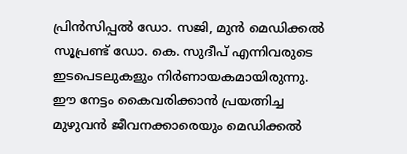പ്രിൻസിപ്പൽ ഡോ. സജി, മുൻ മെഡിക്കൽ സൂപ്രണ്ട് ഡോ. കെ. സുദീപ് എന്നിവരുടെ ഇടപെടലുകളും നിർണായകമായിരുന്നു. ഈ നേട്ടം കൈവരിക്കാൻ പ്രയത്നിച്ച മുഴുവൻ ജീവനക്കാരെയും മെഡിക്കൽ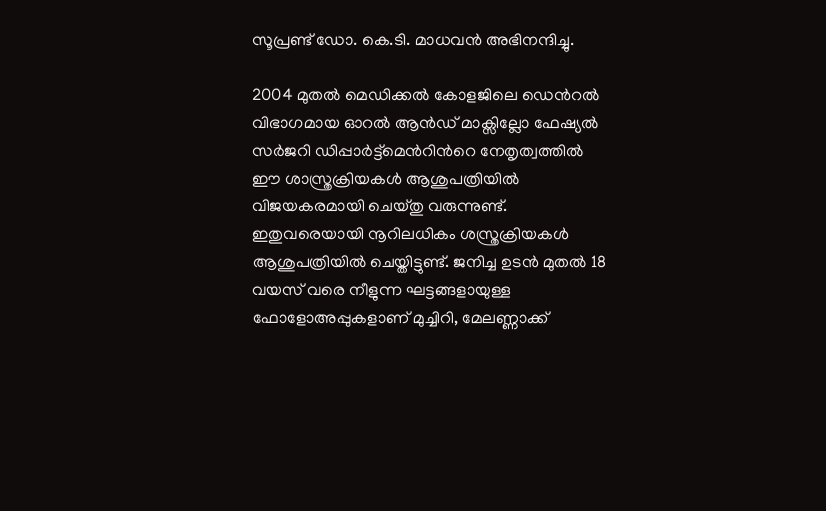സൂപ്രണ്ട് ഡോ. കെ.ടി. മാധവൻ അഭിനന്ദിച്ചു.

2004 മുതൽ മെഡിക്കൽ കോളജിലെ ഡെന്‍റൽ വിഭാഗമായ ഓറൽ ആൻഡ് മാക്സില്ലോ ഫേഷ്യൽ സർജറി ഡിപ്പാർട്ട്‌മെന്‍റിന്‍റെ നേതൃത്വത്തിൽ ഈ ശാസ്ത്രക്രിയകൾ ആശുപത്രിയിൽ വിജയകരമായി ചെയ്തു വരുന്നുണ്ട്. ഇതുവരെയായി നൂറിലധികം ശസ്ത്രക്രിയകൾ ആശുപത്രിയിൽ ചെയ്തിട്ടുണ്ട്. ജനിച്ച ഉടൻ മുതൽ 18 വയസ് വരെ നീളുന്ന ഘട്ടങ്ങളായുള്ള ഫോളോഅപ്പുകളാണ് മുച്ചിറി, മേലണ്ണാക്ക്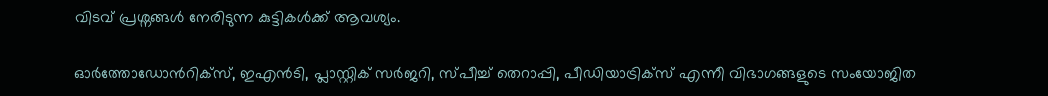വിടവ് പ്രശ്നങ്ങൾ നേരിടുന്ന കുട്ടികൾക്ക് ആവശ്യം.

ഓർത്തോഡോന്‍റിക്സ്, ഇഎൻടി, പ്ലാസ്റ്റിക് സർജറി, സ്പീച്ച് തെറാപ്പി, പീഡിയാട്രിക്സ് എന്നീ വിഭാഗങ്ങളുടെ സംയോജിത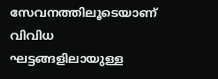സേവനത്തിലൂടെയാണ് വിവിധ ഘട്ടങ്ങളിലായുള്ള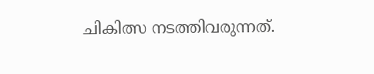ചികിത്സ നടത്തിവരുന്നത്.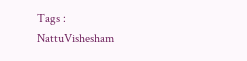Tags : NattuVishesham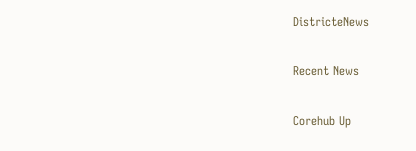DistricteNews

Recent News

Corehub Up